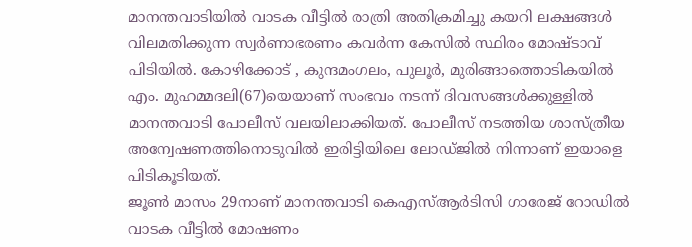മാനന്തവാടിയിൽ വാടക വീട്ടിൽ രാത്രി അതിക്രമിച്ചു കയറി ലക്ഷങ്ങൾ വിലമതിക്കുന്ന സ്വർണാഭരണം കവർന്ന കേസിൽ സ്ഥിരം മോഷ്ടാവ് പിടിയിൽ. കോഴിക്കോട് , കുന്ദമംഗലം, പുലൂർ, മുരിങ്ങാത്തൊടികയിൽ എം. മുഹമ്മദലി(67)യെയാണ് സംഭവം നടന്ന് ദിവസങ്ങൾക്കുള്ളിൽ മാനന്തവാടി പോലീസ് വലയിലാക്കിയത്. പോലീസ് നടത്തിയ ശാസ്ത്രീയ അന്വേഷണത്തിനൊടുവിൽ ഇരിട്ടിയിലെ ലോഡ്ജിൽ നിന്നാണ് ഇയാളെ പിടികൂടിയത്.
ജൂൺ മാസം 29നാണ് മാനന്തവാടി കെഎസ്ആർടിസി ഗാരേജ് റോഡിൽ വാടക വീട്ടിൽ മോഷണം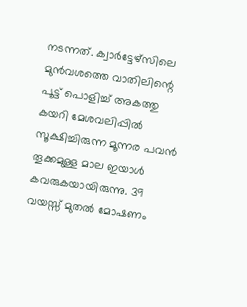നടന്നത്. ക്വാർട്ടേഴ്സിലെ മുൻവശത്തെ വാതിലിന്റെ പൂട്ട് പൊളിച്ച് അകത്തു കയറി മേശവലിപ്പിൽ സൂക്ഷിച്ചിരുന്ന മൂന്നര പവൻ തൂക്കമുള്ള മാല ഇയാൾ കവരുകയായിരുന്നു. 39 വയസ്സ് മുതൽ മോഷണം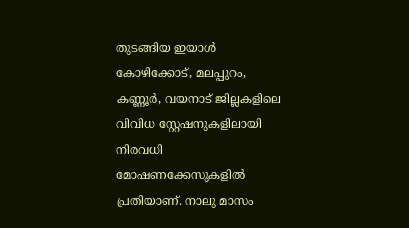തുടങ്ങിയ ഇയാൾ കോഴിക്കോട്, മലപ്പുറം, കണ്ണൂർ, വയനാട് ജില്ലകളിലെ വിവിധ സ്റ്റേഷനുകളിലായി നിരവധി മോഷണക്കേസുകളിൽ പ്രതിയാണ്. നാലു മാസം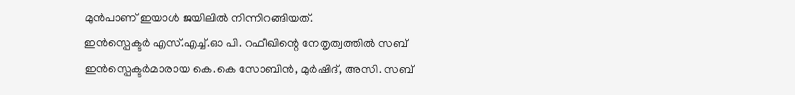മുൻപാണ് ഇയാൾ ജയിലിൽ നിന്നിറങ്ങിയത്.
ഇൻസ്പെക്ടർ എസ്.എച്ച്.ഓ പി. റഫീഖിന്റെ നേതൃത്വത്തിൽ സബ് ഇൻസ്പെക്ടർമാരായ കെ.കെ സോബിൻ, മുർഷിദ്, അസി. സബ്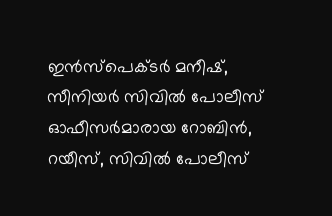ഇൻസ്പെക്ടർ മനീഷ്, സീനിയർ സിവിൽ പോലീസ് ഓഫീസർമാരായ റോബിൻ, റയീസ്, സിവിൽ പോലീസ്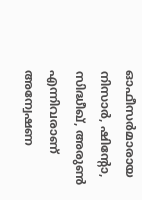ഓഫീസർമാരായ നിസാർ, ഷിന്റോ, സിദ്ധീഖ്, അരുൺ എന്നിവരാണ് അന്വേഷണ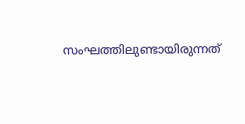സംഘത്തിലുണ്ടായിരുന്നത്